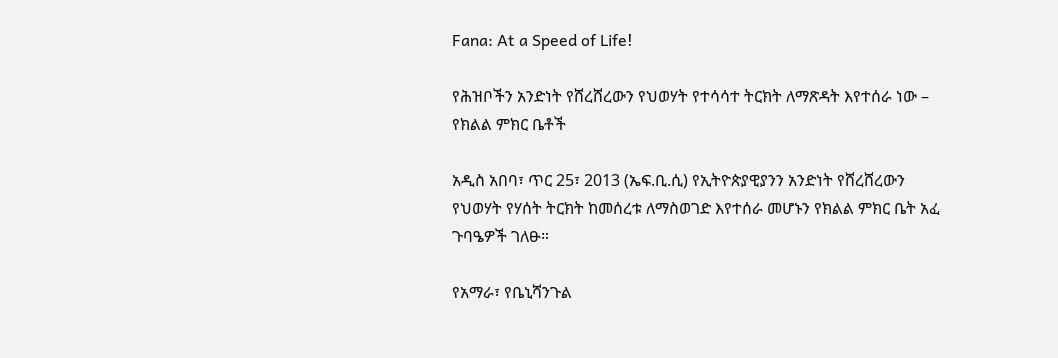Fana: At a Speed of Life!

የሕዝቦችን አንድነት የሸረሸረውን የህወሃት የተሳሳተ ትርክት ለማጽዳት እየተሰራ ነው – የክልል ምክር ቤቶች

አዲስ አበባ፣ ጥር 25፣ 2013 (ኤፍ.ቢ.ሲ) የኢትዮጵያዊያንን አንድነት የሸረሸረውን የህወሃት የሃሰት ትርክት ከመሰረቱ ለማስወገድ እየተሰራ መሆኑን የክልል ምክር ቤት አፈ ጉባዔዎች ገለፁ።

የአማራ፣ የቤኒሻንጉል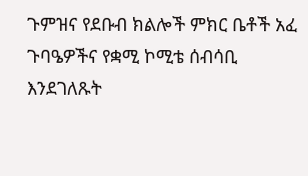ጉምዝና የደቡብ ክልሎች ምክር ቤቶች አፈ ጉባዔዎችና የቋሚ ኮሚቴ ሰብሳቢ እንደገለጹት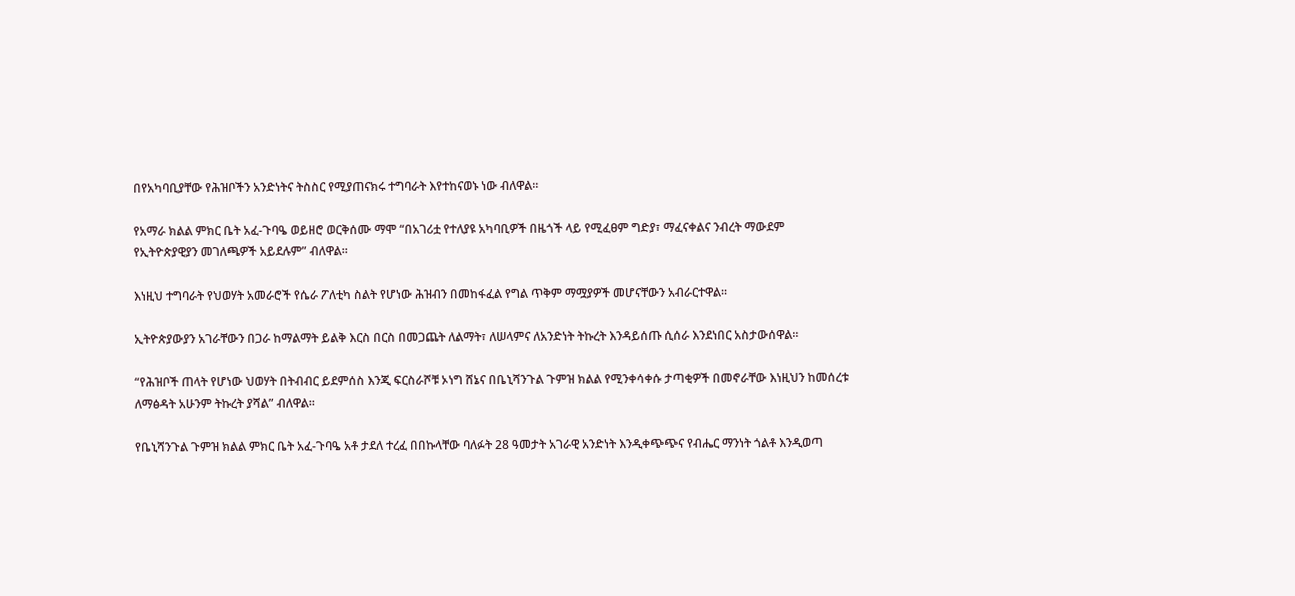በየአካባቢያቸው የሕዝቦችን አንድነትና ትስስር የሚያጠናክሩ ተግባራት እየተከናወኑ ነው ብለዋል።

የአማራ ክልል ምክር ቤት አፈ-ጉባዔ ወይዘሮ ወርቅሰሙ ማሞ “በአገሪቷ የተለያዩ አካባቢዎች በዜጎች ላይ የሚፈፀም ግድያ፣ ማፈናቀልና ንብረት ማውደም የኢትዮጵያዊያን መገለጫዎች አይደሉም” ብለዋል።

እነዚህ ተግባራት የህወሃት አመራሮች የሴራ ፖለቲካ ስልት የሆነው ሕዝብን በመከፋፈል የግል ጥቅም ማሟያዎች መሆናቸውን አብራርተዋል።

ኢትዮጵያውያን አገራቸውን በጋራ ከማልማት ይልቅ እርስ በርስ በመጋጨት ለልማት፣ ለሠላምና ለአንድነት ትኩረት እንዳይሰጡ ሲሰራ እንደነበር አስታውሰዋል።

“የሕዝቦች ጠላት የሆነው ህወሃት በትብብር ይደምሰስ እንጂ ፍርስራሾቹ ኦነግ ሸኔና በቤኒሻንጉል ጉምዝ ክልል የሚንቀሳቀሱ ታጣቂዎች በመኖራቸው እነዚህን ከመሰረቱ ለማፅዳት አሁንም ትኩረት ያሻል” ብለዋል።

የቤኒሻንጉል ጉምዝ ክልል ምክር ቤት አፈ-ጉባዔ አቶ ታደለ ተረፈ በበኩላቸው ባለፉት 28 ዓመታት አገራዊ አንድነት እንዲቀጭጭና የብሔር ማንነት ጎልቶ እንዲወጣ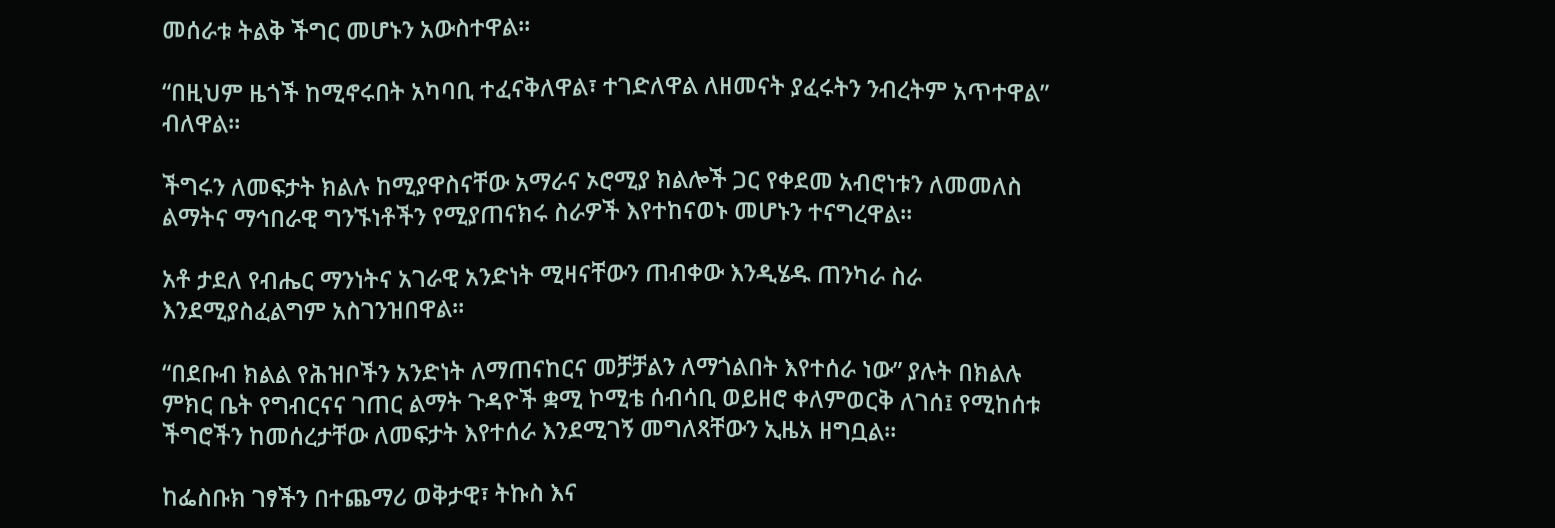መሰራቱ ትልቅ ችግር መሆኑን አውስተዋል።

“በዚህም ዜጎች ከሚኖሩበት አካባቢ ተፈናቅለዋል፣ ተገድለዋል ለዘመናት ያፈሩትን ንብረትም አጥተዋል” ብለዋል።

ችግሩን ለመፍታት ክልሉ ከሚያዋስናቸው አማራና ኦሮሚያ ክልሎች ጋር የቀደመ አብሮነቱን ለመመለስ ልማትና ማኅበራዊ ግንኙነቶችን የሚያጠናክሩ ስራዎች እየተከናወኑ መሆኑን ተናግረዋል።

አቶ ታደለ የብሔር ማንነትና አገራዊ አንድነት ሚዛናቸውን ጠብቀው እንዲሄዱ ጠንካራ ስራ እንደሚያስፈልግም አስገንዝበዋል።

“በደቡብ ክልል የሕዝቦችን አንድነት ለማጠናከርና መቻቻልን ለማጎልበት እየተሰራ ነው” ያሉት በክልሉ ምክር ቤት የግብርናና ገጠር ልማት ጉዳዮች ቋሚ ኮሚቴ ሰብሳቢ ወይዘሮ ቀለምወርቅ ለገሰ፤ የሚከሰቱ ችግሮችን ከመሰረታቸው ለመፍታት እየተሰራ እንደሚገኝ መግለጻቸውን ኢዜአ ዘግቧል።

ከፌስቡክ ገፃችን በተጨማሪ ወቅታዊ፣ ትኩስ እና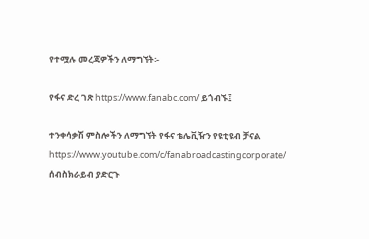የተሟሉ መረጃዎችን ለማግኘት፡-

የፋና ድረ ገጽ https://www.fanabc.com/ ይጎብኙ፤

ተንቀሳቃሽ ምስሎችን ለማግኘት የፋና ቴሌቪዥን የዩቲዩብ ቻናል https://www.youtube.com/c/fanabroadcastingcorporate/ ሰብስክራይብ ያድርጉ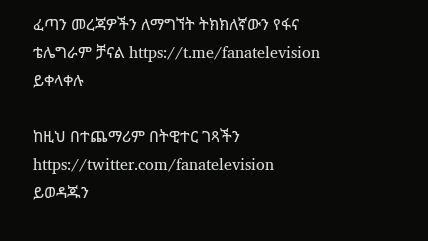ፈጣን መረጃዎችን ለማግኘት ትክክለኛውን የፋና ቴሌግራም ቻናል https://t.me/fanatelevision ይቀላቀሉ

ከዚህ በተጨማሪም በትዊተር ገጻችን https://twitter.com/fanatelevision ይወዳጁን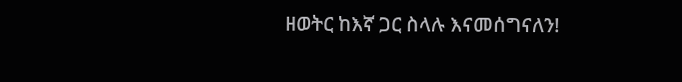ዘወትር ከእኛ ጋር ስላሉ እናመሰግናለን!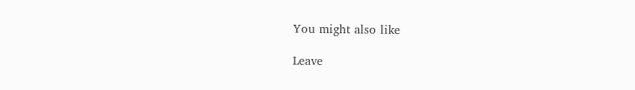You might also like

Leave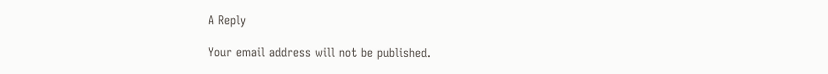A Reply

Your email address will not be published.